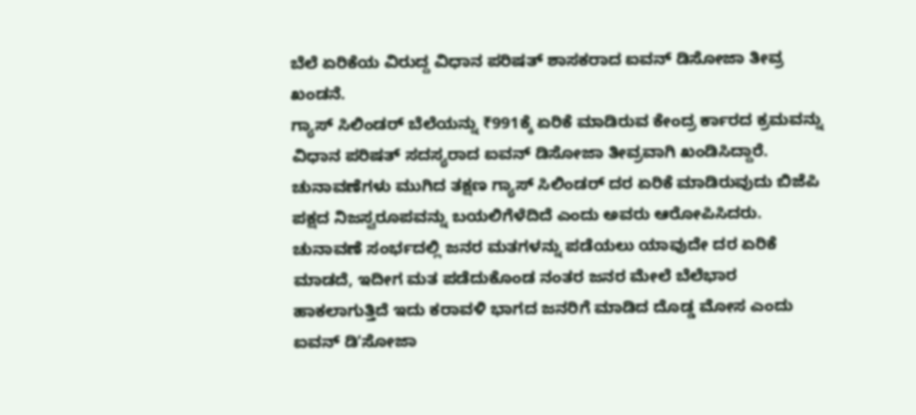ಬೆಲೆ ಏರಿಕೆಯ ವಿರುದ್ದ ವಿಧಾನ ಪರಿಷತ್ ಶಾಸಕರಾದ ಐವನ್ ಡಿಸೋಜಾ ತೀವ್ರ ಖಂಡನೆ.
ಗ್ಯಾಸ್ ಸಿಲಿಂಡರ್ ಬೆಲೆಯನ್ನು ₹991ಕ್ಕೆ ಏರಿಕೆ ಮಾಡಿರುವ ಕೇಂದ್ರ ರ್ಕಾರದ ಕ್ರಮವನ್ನು ವಿಧಾನ ಪರಿಷತ್ ಸದಸ್ಯರಾದ ಐವನ್ ಡಿಸೋಜಾ ತೀವ್ರವಾಗಿ ಖಂಡಿಸಿದ್ದಾರೆ. ಚುನಾವಣೆಗಳು ಮುಗಿದ ತಕ್ಷಣ ಗ್ಯಾಸ್ ಸಿಲಿಂಡರ್ ದರ ಏರಿಕೆ ಮಾಡಿರುವುದು ಬಿಜೆಪಿ ಪಕ್ಷದ ನಿಜಸ್ವರೂಪವನ್ನು ಬಯಲಿಗೆಳೆದಿದೆ ಎಂದು ಅವರು ಆರೋಪಿಸಿದರು. ಚುನಾವಣೆ ಸಂರ್ಭದಲ್ಲಿ ಜನರ ಮತಗಳನ್ನು ಪಡೆಯಲು ಯಾವುದೇ ದರ ಏರಿಕೆ ಮಾಡದೆ, ಇದೀಗ ಮತ ಪಡೆದುಕೊಂಡ ನಂತರ ಜನರ ಮೇಲೆ ಬೆಲೆಭಾರ ಹಾಕಲಾಗುತ್ತಿದೆ ಇದು ಕರಾವಳಿ ಭಾಗದ ಜನರಿಗೆ ಮಾಡಿದ ದೊಡ್ಡ ಮೋಸ ಎಂದು ಐವನ್ ಡಿʼಸೋಜಾ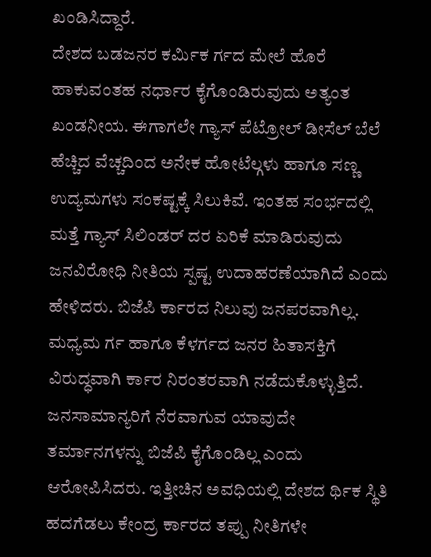ಖಂಡಿಸಿದ್ದಾರೆ.
ದೇಶದ ಬಡಜನರ ಕರ್ಮಿಕ ರ್ಗದ ಮೇಲೆ ಹೊರೆ ಹಾಕುವಂತಹ ನರ್ಧಾರ ಕೈಗೊಂಡಿರುವುದು ಅತ್ಯಂತ ಖಂಡನೀಯ. ಈಗಾಗಲೇ ಗ್ಯಾಸ್ ಪೆಟ್ರೋಲ್ ಡೀಸೆಲ್ ಬೆಲೆ ಹೆಚ್ಚಿದ ವೆಚ್ಚದಿಂದ ಅನೇಕ ಹೋಟೆಲ್ಗಳು ಹಾಗೂ ಸಣ್ಣ ಉದ್ಯಮಗಳು ಸಂಕಷ್ಟಕ್ಕೆ ಸಿಲುಕಿವೆ. ಇಂತಹ ಸಂರ್ಭದಲ್ಲಿ ಮತ್ತೆ ಗ್ಯಾಸ್ ಸಿಲಿಂಡರ್ ದರ ಏರಿಕೆ ಮಾಡಿರುವುದು ಜನವಿರೋಧಿ ನೀತಿಯ ಸ್ಪಷ್ಟ ಉದಾಹರಣೆಯಾಗಿದೆ ಎಂದು ಹೇಳಿದರು. ಬಿಜೆಪಿ ರ್ಕಾರದ ನಿಲುವು ಜನಪರವಾಗಿಲ್ಲ. ಮಧ್ಯಮ ರ್ಗ ಹಾಗೂ ಕೆಳರ್ಗದ ಜನರ ಹಿತಾಸಕ್ತಿಗೆ ವಿರುದ್ಧವಾಗಿ ರ್ಕಾರ ನಿರಂತರವಾಗಿ ನಡೆದುಕೊಳ್ಳುತ್ತಿದೆ. ಜನಸಾಮಾನ್ಯರಿಗೆ ನೆರವಾಗುವ ಯಾವುದೇ ತರ್ಮಾನಗಳನ್ನು ಬಿಜೆಪಿ ಕೈಗೊಂಡಿಲ್ಲ ಎಂದು ಆರೋಪಿಸಿದರು. ಇತ್ತೀಚಿನ ಅವಧಿಯಲ್ಲಿ ದೇಶದ ರ್ಥಿಕ ಸ್ಥಿತಿ ಹದಗೆಡಲು ಕೇಂದ್ರ ರ್ಕಾರದ ತಪ್ಪು ನೀತಿಗಳೇ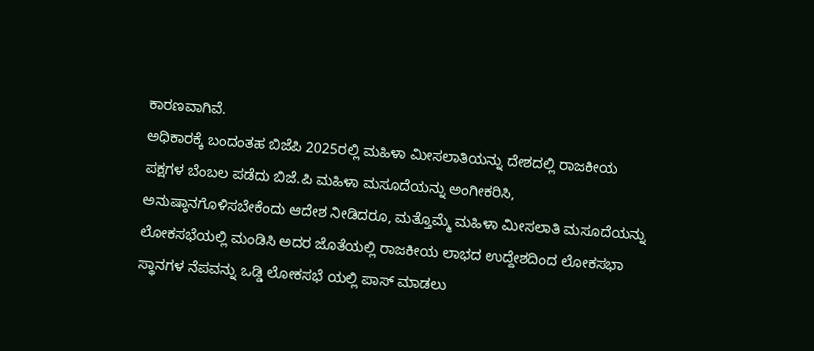ಕಾರಣವಾಗಿವೆ.
ಅಧಿಕಾರಕ್ಕೆ ಬಂದಂತಹ ಬಿಜೆಪಿ 2025ರಲ್ಲಿ ಮಹಿಳಾ ಮೀಸಲಾತಿಯನ್ನು ದೇಶದಲ್ಲಿ ರಾಜಕೀಯ ಪಕ್ಷಗಳ ಬೆಂಬಲ ಪಡೆದು ಬಿಜೆ.ಪಿ ಮಹಿಳಾ ಮಸೂದೆಯನ್ನು ಅಂಗೀಕರಿಸಿ, ಅನುಷ್ಠಾನಗೊಳಿಸಬೇಕೆಂದು ಆದೇಶ ನೀಡಿದರೂ, ಮತ್ತೊಮ್ಮೆ ಮಹಿಳಾ ಮೀಸಲಾತಿ ಮಸೂದೆಯನ್ನು ಲೋಕಸಭೆಯಲ್ಲಿ ಮಂಡಿಸಿ ಅದರ ಜೊತೆಯಲ್ಲಿ ರಾಜಕೀಯ ಲಾಭದ ಉದ್ದೇಶದಿಂದ ಲೋಕಸಭಾ ಸ್ಥಾನಗಳ ನೆಪವನ್ನು ಒಡ್ಡಿ ಲೋಕಸಭೆ ಯಲ್ಲಿ ಪಾಸ್ ಮಾಡಲು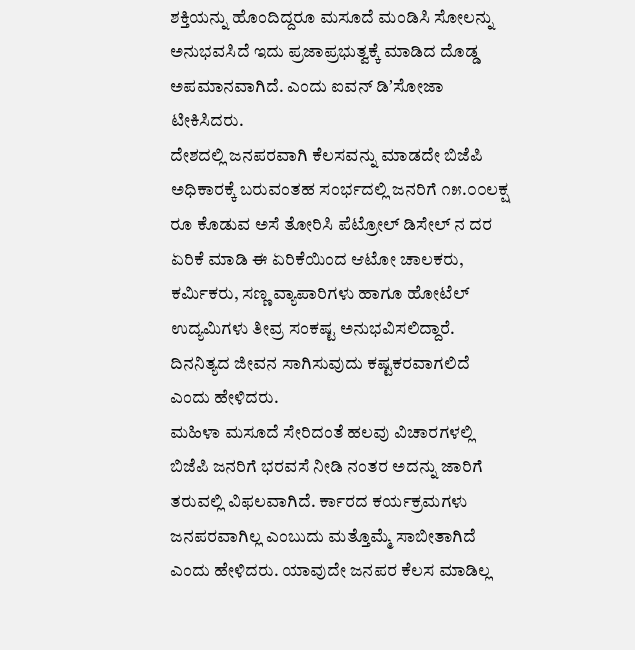ಶಕ್ತಿಯನ್ನು ಹೊಂದಿದ್ದರೂ ಮಸೂದೆ ಮಂಡಿಸಿ ಸೋಲನ್ನು ಅನುಭವಸಿದೆ ಇದು ಪ್ರಜಾಪ್ರಭುತ್ವಕ್ಕೆ ಮಾಡಿದ ದೊಡ್ಡ ಅಪಮಾನವಾಗಿದೆ. ಎಂದು ಐವನ್ ಡಿʼಸೋಜಾ ಟೀಕಿಸಿದರು.
ದೇಶದಲ್ಲಿ ಜನಪರವಾಗಿ ಕೆಲಸವನ್ನು ಮಾಡದೇ ಬಿಜೆಪಿ ಅಧಿಕಾರಕ್ಕೆ ಬರುವಂತಹ ಸಂರ್ಭದಲ್ಲಿ ಜನರಿಗೆ ೧೫.೦೦ಲಕ್ಷ ರೂ ಕೊಡುವ ಅಸೆ ತೋರಿಸಿ ಪೆಟ್ರೋಲ್ ಡಿಸೇಲ್ ನ ದರ ಏರಿಕೆ ಮಾಡಿ ಈ ಏರಿಕೆಯಿಂದ ಆಟೋ ಚಾಲಕರು, ಕರ್ಮಿಕರು, ಸಣ್ಣ ವ್ಯಾಪಾರಿಗಳು ಹಾಗೂ ಹೋಟೆಲ್ ಉದ್ಯಮಿಗಳು ತೀವ್ರ ಸಂಕಷ್ಟ ಅನುಭವಿಸಲಿದ್ದಾರೆ. ದಿನನಿತ್ಯದ ಜೀವನ ಸಾಗಿಸುವುದು ಕಷ್ಟಕರವಾಗಲಿದೆ ಎಂದು ಹೇಳಿದರು.
ಮಹಿಳಾ ಮಸೂದೆ ಸೇರಿದಂತೆ ಹಲವು ವಿಚಾರಗಳಲ್ಲಿ ಬಿಜೆಪಿ ಜನರಿಗೆ ಭರವಸೆ ನೀಡಿ ನಂತರ ಅದನ್ನು ಜಾರಿಗೆ ತರುವಲ್ಲಿ ವಿಫಲವಾಗಿದೆ. ರ್ಕಾರದ ಕರ್ಯಕ್ರಮಗಳು ಜನಪರವಾಗಿಲ್ಲ ಎಂಬುದು ಮತ್ತೊಮ್ಮೆ ಸಾಬೀತಾಗಿದೆ ಎಂದು ಹೇಳಿದರು. ಯಾವುದೇ ಜನಪರ ಕೆಲಸ ಮಾಡಿಲ್ಲ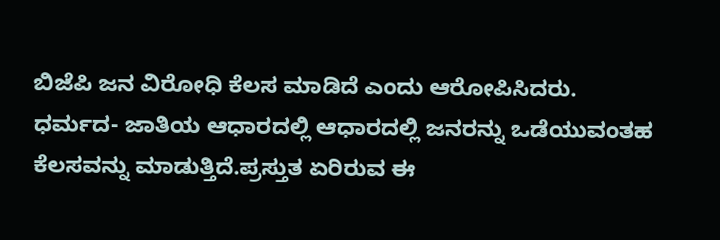ಬಿಜೆಪಿ ಜನ ವಿರೋಧಿ ಕೆಲಸ ಮಾಡಿದೆ ಎಂದು ಆರೋಪಿಸಿದರು.
ಧರ್ಮದ- ಜಾತಿಯ ಆಧಾರದಲ್ಲಿ ಆಧಾರದಲ್ಲಿ ಜನರನ್ನು ಒಡೆಯುವಂತಹ ಕೆಲಸವನ್ನು ಮಾಡುತ್ತಿದೆ.ಪ್ರಸ್ತುತ ಏರಿರುವ ಈ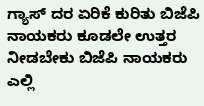ಗ್ಯಾಸ್ ದರ ಏರಿಕೆ ಕುರಿತು ಬಿಜೆಪಿ ನಾಯಕರು ಕೂಡಲೇ ಉತ್ತರ ನೀಡಬೇಕು ಬಿಜೆಪಿ ನಾಯಕರು ಎಲ್ಲಿ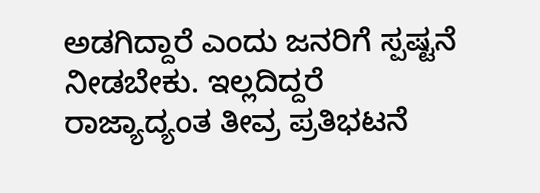ಅಡಗಿದ್ದಾರೆ ಎಂದು ಜನರಿಗೆ ಸ್ಪಷ್ಟನೆ ನೀಡಬೇಕು. ಇಲ್ಲದಿದ್ದರೆ ರಾಜ್ಯಾದ್ಯಂತ ತೀವ್ರ ಪ್ರತಿಭಟನೆ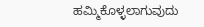ಹಮ್ಮಿಕೊಳ್ಳಲಾಗುವುದು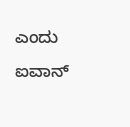ಎಂದು ಐವಾನ್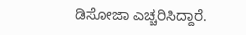ಡಿಸೋಜಾ ಎಚ್ಚರಿಸಿದ್ದಾರೆ.